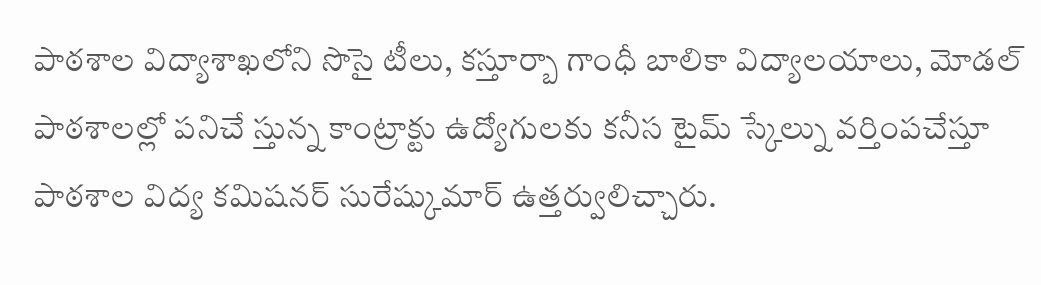పాఠశాల విద్యాశాఖలోని సొసై టీలు, కస్తూర్బా గాంధీ బాలికా విద్యాలయాలు, మోడల్ పాఠశాలల్లో పనిచే స్తున్న కాంట్రాక్టు ఉద్యోగులకు కనీస టైమ్ స్కేల్ను వర్తింపచేస్తూ పాఠశాల విద్య కమిషనర్ సురేష్కుమార్ ఉత్తర్వులిచ్చారు.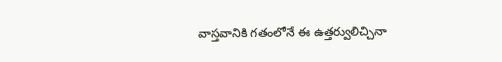వాస్తవానికి గతంలోనే ఈ ఉత్తర్వులిచ్చినా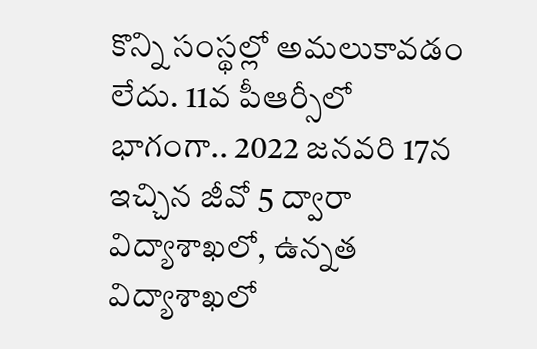కొన్ని సంస్థల్లో అమలుకావడం లేదు. 11వ పీఆర్సీలో భాగంగా.. 2022 జనవరి 17న ఇచ్చిన జీవో 5 ద్వారా విద్యాశాఖలో, ఉన్నత విద్యాశాఖలో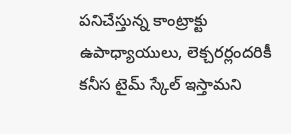పనిచేస్తున్న కాంట్రాక్టు ఉపాధ్యాయులు, లెక్చరర్లందరికీ కనీస టైమ్ స్కేల్ ఇస్తామని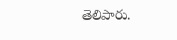తెలిపారు.